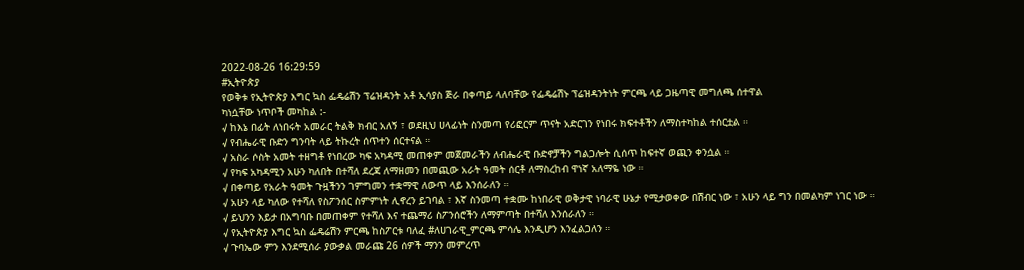2022-08-26 16:29:59
#ኢትዮጵያ
የወቅቱ የኢትዮጵያ እግር ኳስ ፌዴሬሽን ፕሬዝዳንት አቶ ኢሳያስ ጅራ በቀጣይ ላለባቸው የፌዴሬሽኑ ፕሬዝዳንትነት ምርጫ ላይ ጋዜጣዊ መግለጫ ሰተዋል
ካነሷቸው ነጥቦች መካከል :-
√ ከእኔ በፊት ለነበሩት አመራር ትልቅ ክብር አለኝ ፣ ወደዚህ ሀላፊነት ስንመጣ የሪፎርም ጥናት አድርገን የነበሩ ክፍተቶችን ለማስተካከል ተሰርቷል ።
√ የብሔራዊ ቡድን ግንባት ላይ ትኩረት ሰጥተን ሰርተናል ።
√ አስራ ሶስት አመት ተዘግቶ የነበረው ካፍ አካዳሚ መጠቀም መጀመራችን ለብሔራዊ ቡድኖቻችን ግልጋሎት ሲሰጥ ከፍተኛ ወጪን ቀንሷል ።
√ የካፍ አካዳሚን አሁን ካለበት በተሻለ ደረጃ ለማዘመን በመጪው አራት ዓመት ሰርቶ ለማስረከብ ዋነኛ አለማዬ ነው ።
√ በቀጣይ የአራት ዓመት ጉዟችንን ገምግመን ተቋማዊ ለውጥ ላይ እንሰራለን ።
√ አሁን ላይ ካለው የተሻለ የስፖንሰር ስምምነት ሊኖረን ይገባል ፣ እኛ ስንመጣ ተቋሙ ከነበራዊ ወቅታዊ ነባራዊ ሁኔታ የሚታወቀው በሽብር ነው ፣ አሁን ላይ ግን በመልካም ነገር ነው ።
√ ይህንን እይታ በአግባቡ በመጠቀም የተሻለ እና ተጨማሪ ስፖንሰሮችን ለማምጣት በተሻለ እንሰራለን ።
√ የኢትዮጵያ እግር ኳስ ፌዴሬሽን ምርጫ ከስፖርቱ ባለፈ #ለሀገራዊ_ምርጫ ምሳሌ እንዲሆን እንፈልጋለን ።
√ ጉባኤው ምን እንደሚሰራ ያውቃል መራጩ 26 ሰዎች ማንን መምረጥ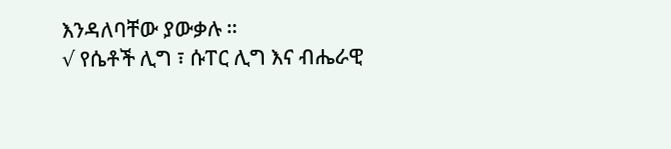እንዳለባቸው ያውቃሉ ።
√ የሴቶች ሊግ ፣ ሱፐር ሊግ እና ብሔራዊ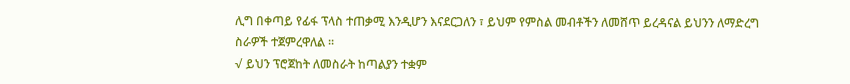ሊግ በቀጣይ የፊፋ ፕላስ ተጠቃሚ እንዲሆን እናደርጋለን ፣ ይህም የምስል መብቶችን ለመሸጥ ይረዳናል ይህንን ለማድረግ ስራዎች ተጀምረዋለል ።
√ ይህን ፕሮጀከት ለመስራት ከጣልያን ተቋም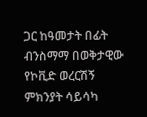ጋር ከዓመታት በፊት ብንስማማ በወቅታዊው የኮቪድ ወረርሽኝ ምክንያት ሳይሳካ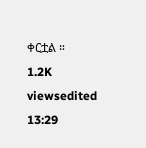ቀርቷል ።
1.2K viewsedited 13:29